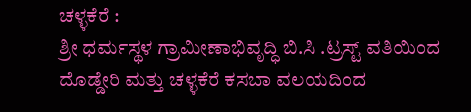ಚಳ್ಳಕೆರೆ :
ಶ್ರೀ ಧರ್ಮಸ್ಥಳ ಗ್ರಾಮೀಣಾಭಿವೃದ್ಧಿ ಬಿ.ಸಿ .ಟ್ರಸ್ಟ್ ವತಿಯಿಂದ
ದೊಡ್ಡೇರಿ ಮತ್ತು ಚಳ್ಳಕೆರೆ ಕಸಬಾ ವಲಯದಿಂದ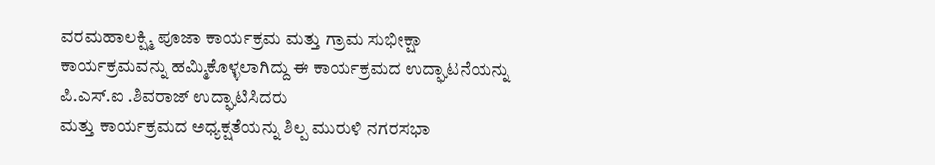ವರಮಹಾಲಕ್ಷ್ಮಿ ಪೂಜಾ ಕಾರ್ಯಕ್ರಮ ಮತ್ತು ಗ್ರಾಮ ಸುಭೀಕ್ಷಾ
ಕಾರ್ಯಕ್ರಮವನ್ನು ಹಮ್ಮಿಕೊಳ್ಳಲಾಗಿದ್ದು ಈ ಕಾರ್ಯಕ್ರಮದ ಉದ್ಘಾಟನೆಯನ್ನು ಪಿ.ಎಸ್.ಐ .ಶಿವರಾಜ್ ಉದ್ಘಾಟಿಸಿದರು
ಮತ್ತು ಕಾರ್ಯಕ್ರಮದ ಅಧ್ಯಕ್ಷತೆಯನ್ನು ಶಿಲ್ಪ ಮುರುಳಿ ನಗರಸಭಾ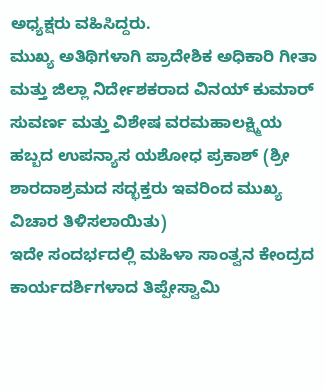ಅಧ್ಯಕ್ಷರು ವಹಿಸಿದ್ದರು.
ಮುಖ್ಯ ಅತಿಥಿಗಳಾಗಿ ಪ್ರಾದೇಶಿಕ ಅಧಿಕಾರಿ ಗೀತಾ ಮತ್ತು ಜಿಲ್ಲಾ ನಿರ್ದೇಶಕರಾದ ವಿನಯ್ ಕುಮಾರ್ ಸುವರ್ಣ ಮತ್ತು ವಿಶೇಷ ವರಮಹಾಲಕ್ಷ್ಮಿಯ ಹಬ್ಬದ ಉಪನ್ಯಾಸ ಯಶೋಧ ಪ್ರಕಾಶ್ (ಶ್ರೀ ಶಾರದಾಶ್ರಮದ ಸದ್ಭಕ್ತರು ಇವರಿಂದ ಮುಖ್ಯ ವಿಚಾರ ತಿಳಿಸಲಾಯಿತು)
ಇದೇ ಸಂದರ್ಭದಲ್ಲಿ ಮಹಿಳಾ ಸಾಂತ್ವನ ಕೇಂದ್ರದ ಕಾರ್ಯದರ್ಶಿಗಳಾದ ತಿಪ್ಪೇಸ್ವಾಮಿ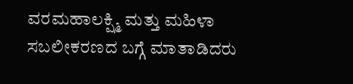ವರಮಹಾಲಕ್ಷ್ಮಿ ಮತ್ತು ಮಹಿಳಾ ಸಬಲೀಕರಣದ ಬಗ್ಗೆ ಮಾತಾಡಿದರು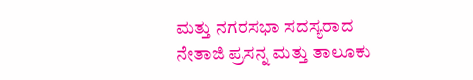ಮತ್ತು ನಗರಸಭಾ ಸದಸ್ಯರಾದ ನೇತಾಜಿ ಪ್ರಸನ್ನ ಮತ್ತು ತಾಲೂಕು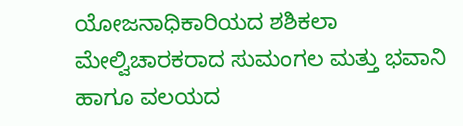ಯೋಜನಾಧಿಕಾರಿಯದ ಶಶಿಕಲಾ ಮೇಲ್ವಿಚಾರಕರಾದ ಸುಮಂಗಲ ಮತ್ತು ಭವಾನಿ ಹಾಗೂ ವಲಯದ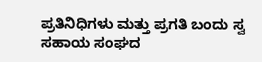ಪ್ರತಿನಿಧಿಗಳು ಮತ್ತು ಪ್ರಗತಿ ಬಂದು ಸ್ವ ಸಹಾಯ ಸಂಘದ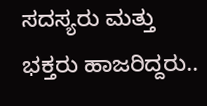ಸದಸ್ಯರು ಮತ್ತು ಭಕ್ತರು ಹಾಜರಿದ್ದರು..